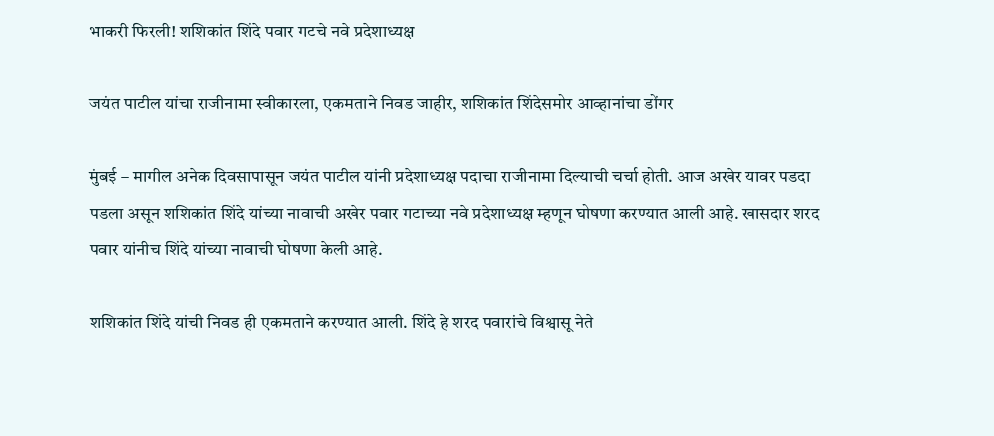भाकरी फिरली! शशिकांत शिंदे पवार गटचे नवे प्रदेशाध्यक्ष

जयंत पाटील यांचा राजीनामा स्वीकारला, एकमताने निवड जाहीर, शशिकांत शिंदेसमोर आव्हानांचा डोंगर

मुंबई – मागील अनेक दिवसापासून जयंत पाटील यांनी प्रदेशाध्यक्ष पदाचा राजीनामा दिल्याची चर्चा होती. आज अखेर यावर पडदा पडला असून शशिकांत शिंदे यांच्या नावाची अखेर पवार गटाच्या नवे प्रदेशाध्यक्ष म्हणून घोषणा करण्यात आली आहे. खासदार शरद पवार यांनीच शिंदे यांच्या नावाची घोषणा केली आहे.

शशिकांत शिंदे यांची निवड ही एकमताने करण्यात आली. शिंदे हे शरद पवारांचे विश्वासू नेते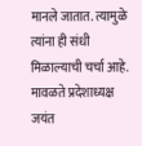मानले जातात. त्यामुळे त्यांना ही संधी मिळाल्याची चर्चा आहे. मावळते प्रदेशाध्यक्ष जयंत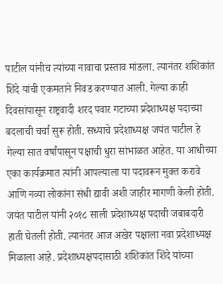पाटील यांनीच त्यांच्या नावाचा प्रस्ताव मांडला. त्यानंतर शशिकांत शिंदे यांची एकमताने निवड करण्यात आली. गेल्या काही दिवसांपासून राष्ट्रवादी शरद पवार गटाच्या प्रदेशाध्यक्ष पदाच्या बदलाची चर्चा सुरू होती. सध्याचे प्रदेशाध्यक्ष जयंत पाटील हे गेल्या सात वर्षांपासून पक्षाची धुरा सांभाळत आहेत. या आधीच्या एका कार्यक्रमात त्यांनी आपल्याला या पदावरून मुक्त करावे आणि नव्या लोकांना संधी द्यावी अशी जाहीर मागणी केली होती. जयंत पाटील यांनी २०१८ साली प्रदेशाध्यक्ष पदाची जबाबदारी हाती घेतली होती. त्यानंतर आज अखेर पक्षाला नवा प्रदेशाध्यक्ष मिळाला आहे. प्रदेशाध्यक्षपदासाठी शशिकांत शिंदे यांच्या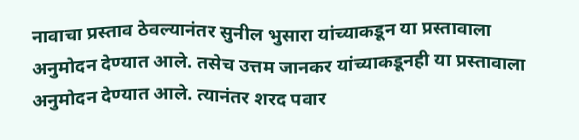नावाचा प्रस्ताव ठेवल्यानंतर सुनील भुसारा यांच्याकडून या प्रस्तावाला अनुमोदन देण्यात आले. तसेच उत्तम जानकर यांच्याकडूनही या प्रस्तावाला अनुमोदन देण्यात आले. त्यानंतर शरद पवार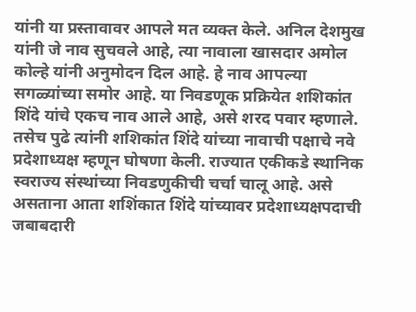यांनी या प्रस्तावावर आपले मत व्यक्त केले. अनिल देशमुख यांनी जे नाव सुचवले आहे, त्या नावाला खासदार अमोल कोल्हे यांनी अनुमोदन दिल आहे. हे नाव आपल्या सगळ्यांच्या समोर आहे. या निवडणूक प्रक्रियेत शशिकांत शिंदे यांचे एकच नाव आले आहे, असे शरद पवार म्हणाले. तसेच पुढे त्यांनी शशिकांत शिंदे यांच्या नावाची पक्षाचे नवे प्रदेशाध्यक्ष म्हणून घोषणा केली. राज्यात एकीकडे स्थानिक स्वराज्य संस्थांच्या निवडणुकीची चर्चा चालू आहे. असे असताना आता शशिंकात शिंदे यांच्यावर प्रदेशाध्यक्षपदाची जबाबदारी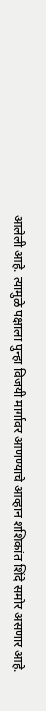आलेली आहे. त्यामुळे पक्षाला पुन्हा विजयी मार्गावर आणण्याचे आव्हान शशिकांत शिंदे समोर असणार आहे.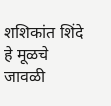शशिकांत शिंदे हे मूळचे जावळी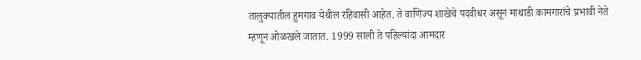तालुक्यातील हुमगाव येथील रहिवासी आहेत. ते वाणिज्य शाखेचे पदवीधर असून माथाडी कामगारांचे प्रभावी नेते म्हणून ओळखले जातात. 1999 साली ते पहिल्यांदा आमदार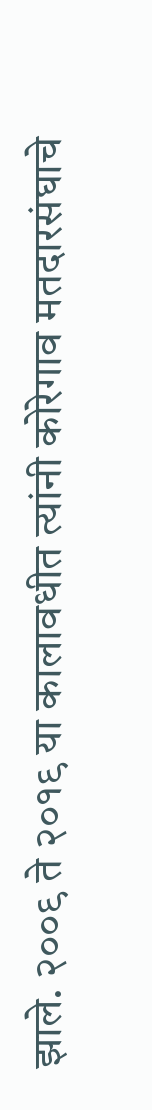झाले. २००९ ते २०१९ या कालावधीत त्यांनी कोरेगाव मतदारसंघाचे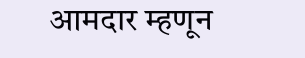आमदार म्हणून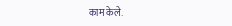काम केले.